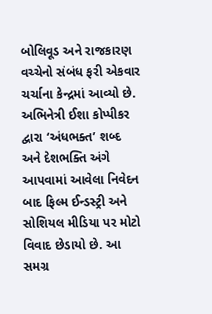બોલિવૂડ અને રાજકારણ વચ્ચેનો સંબંધ ફરી એકવાર ચર્ચાના કેન્દ્રમાં આવ્યો છે. અભિનેત્રી ઈશા કોપ્પીકર દ્વારા ‘અંધભક્ત’ શબ્દ અને દેશભક્તિ અંગે આપવામાં આવેલા નિવેદન બાદ ફિલ્મ ઈન્ડસ્ટ્રી અને સોશિયલ મીડિયા પર મોટો વિવાદ છેડાયો છે. આ સમગ્ર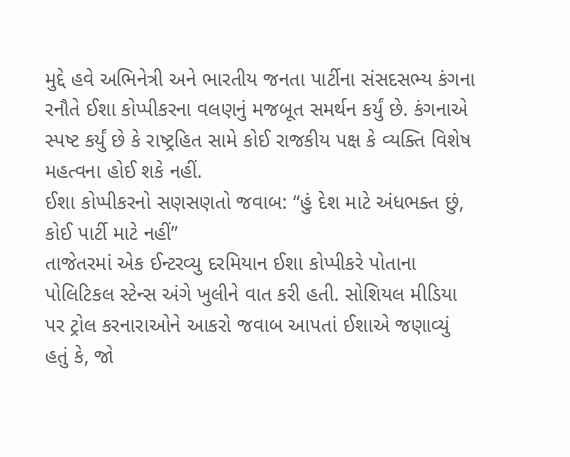મુદ્દે હવે અભિનેત્રી અને ભારતીય જનતા પાર્ટીના સંસદસભ્ય કંગના રનૌતે ઈશા કોપ્પીકરના વલણનું મજબૂત સમર્થન કર્યું છે. કંગનાએ સ્પષ્ટ કર્યું છે કે રાષ્ટ્રહિત સામે કોઈ રાજકીય પક્ષ કે વ્યક્તિ વિશેષ મહત્વના હોઈ શકે નહીં.
ઈશા કોપ્પીકરનો સણસણતો જવાબ: “હું દેશ માટે અંધભક્ત છું, કોઈ પાર્ટી માટે નહીં”
તાજેતરમાં એક ઈન્ટરવ્યુ દરમિયાન ઈશા કોપ્પીકરે પોતાના પોલિટિકલ સ્ટેન્સ અંગે ખુલીને વાત કરી હતી. સોશિયલ મીડિયા પર ટ્રોલ કરનારાઓને આકરો જવાબ આપતાં ઈશાએ જણાવ્યું હતું કે, જો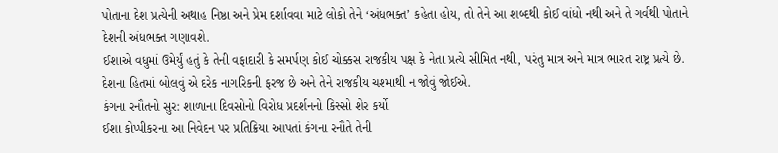પોતાના દેશ પ્રત્યેની અથાહ નિષ્ઠા અને પ્રેમ દર્શાવવા માટે લોકો તેને ‘અંધભક્ત’ કહેતા હોય, તો તેને આ શબ્દથી કોઈ વાંધો નથી અને તે ગર્વથી પોતાને દેશની અંધભક્ત ગણાવશે.
ઈશાએ વધુમાં ઉમેર્યું હતું કે તેની વફાદારી કે સમર્પણ કોઈ ચોક્કસ રાજકીય પક્ષ કે નેતા પ્રત્યે સીમિત નથી, પરંતુ માત્ર અને માત્ર ભારત રાષ્ટ્ર પ્રત્યે છે. દેશના હિતમાં બોલવું એ દરેક નાગરિકની ફરજ છે અને તેને રાજકીય ચશ્માથી ન જોવું જોઈએ.
કંગના રનૌતનો સુર: શાળાના દિવસોનો વિરોધ પ્રદર્શનનો કિસ્સો શેર કર્યો
ઈશા કોપ્પીકરના આ નિવેદન પર પ્રતિક્રિયા આપતાં કંગના રનૌતે તેની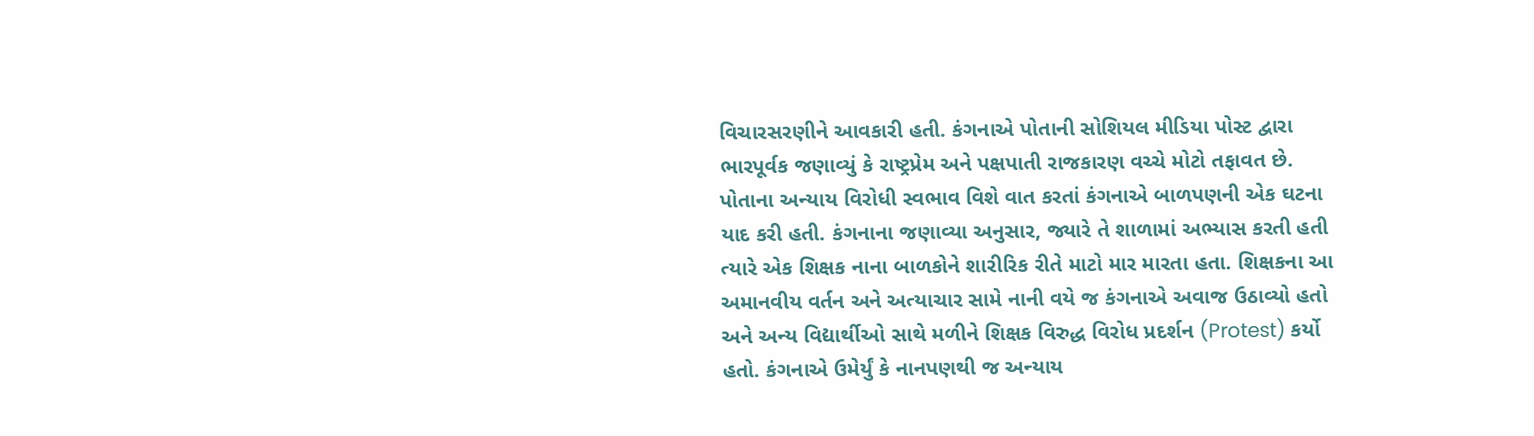વિચારસરણીને આવકારી હતી. કંગનાએ પોતાની સોશિયલ મીડિયા પોસ્ટ દ્વારા ભારપૂર્વક જણાવ્યું કે રાષ્ટ્રપ્રેમ અને પક્ષપાતી રાજકારણ વચ્ચે મોટો તફાવત છે.
પોતાના અન્યાય વિરોધી સ્વભાવ વિશે વાત કરતાં કંગનાએ બાળપણની એક ઘટના યાદ કરી હતી. કંગનાના જણાવ્યા અનુસાર, જ્યારે તે શાળામાં અભ્યાસ કરતી હતી ત્યારે એક શિક્ષક નાના બાળકોને શારીરિક રીતે માટો માર મારતા હતા. શિક્ષકના આ અમાનવીય વર્તન અને અત્યાચાર સામે નાની વયે જ કંગનાએ અવાજ ઉઠાવ્યો હતો અને અન્ય વિદ્યાર્થીઓ સાથે મળીને શિક્ષક વિરુદ્ધ વિરોધ પ્રદર્શન (Protest) કર્યો હતો. કંગનાએ ઉમેર્યું કે નાનપણથી જ અન્યાય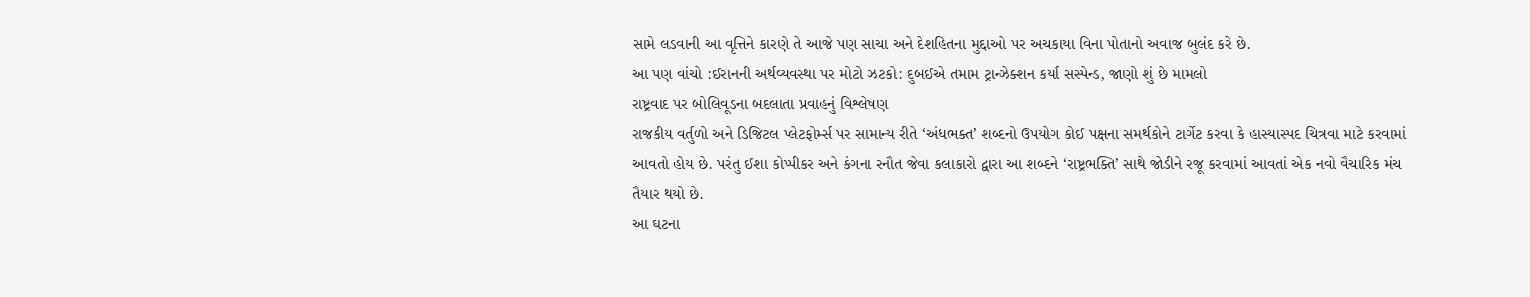સામે લડવાની આ વૃત્તિને કારણે તે આજે પણ સાચા અને દેશહિતના મુદ્દાઓ પર અચકાયા વિના પોતાનો અવાજ બુલંદ કરે છે.
આ પણ વાંચો :ઈરાનની અર્થવ્યવસ્થા પર મોટો ઝટકો: દુબઈએ તમામ ટ્રાન્ઝેક્શન કર્યા સસ્પેન્ડ, જાણો શું છે મામલો
રાષ્ટ્રવાદ પર બોલિવૂડના બદલાતા પ્રવાહનું વિશ્લેષણ
રાજકીય વર્તુળો અને ડિજિટલ પ્લેટફોર્મ્સ પર સામાન્ય રીતે ‘અંધભક્ત’ શબ્દનો ઉપયોગ કોઈ પક્ષના સમર્થકોને ટાર્ગેટ કરવા કે હાસ્યાસ્પદ ચિત્રવા માટે કરવામાં આવતો હોય છે. પરંતુ ઈશા કોપ્પીકર અને કંગના રનૌત જેવા કલાકારો દ્વારા આ શબ્દને ‘રાષ્ટ્રભક્તિ’ સાથે જોડીને રજૂ કરવામાં આવતાં એક નવો વૈચારિક મંચ તૈયાર થયો છે.
આ ઘટના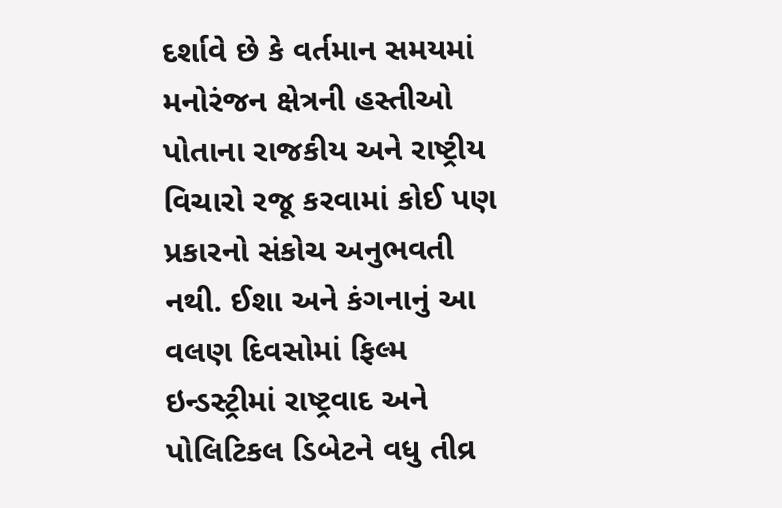દર્શાવે છે કે વર્તમાન સમયમાં મનોરંજન ક્ષેત્રની હસ્તીઓ પોતાના રાજકીય અને રાષ્ટ્રીય વિચારો રજૂ કરવામાં કોઈ પણ પ્રકારનો સંકોચ અનુભવતી નથી. ઈશા અને કંગનાનું આ વલણ દિવસોમાં ફિલ્મ ઇન્ડસ્ટ્રીમાં રાષ્ટ્રવાદ અને પોલિટિકલ ડિબેટને વધુ તીવ્ર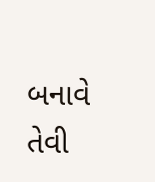બનાવે તેવી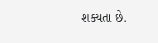શક્યતા છે.